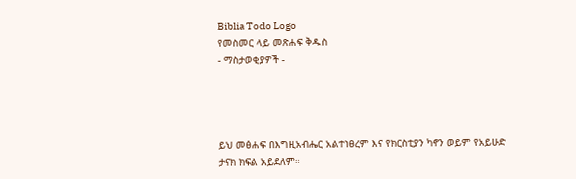Biblia Todo Logo
የመስመር ላይ መጽሐፍ ቅዱስ
- ማስታወቂያዎች -




ይህ መፅሐፍ በእግዚአብሔር አልተነፀረም እና የክርስቲያን ካኖን ወይም የአይሁድ ታናክ ክፍል አይደለም።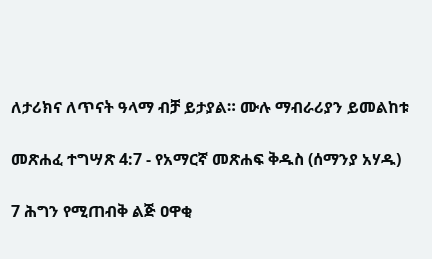ለታሪክና ለጥናት ዓላማ ብቻ ይታያል። ሙሉ ማብራሪያን ይመልከቱ

መጽሐፈ ተግሣጽ 4:7 - የአማርኛ መጽሐፍ ቅዱስ (ሰማንያ አሃዱ)

7 ሕግን የሚጠብቅ ልጅ ዐዋቂ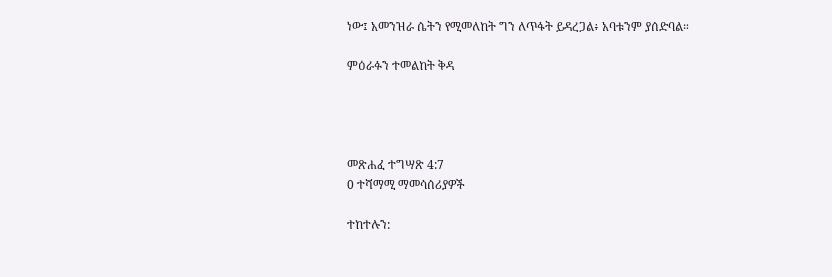ነው፤ አመንዝራ ሴትን የሚመለከት ግን ለጥፋት ይዳረጋል፥ አባቱንም ያሰድባል።

ምዕራፉን ተመልከት ቅዳ




መጽሐፈ ተግሣጽ 4:7
0 ተሻማሚ ማመሳሰሪያዎች

ተከተሉን: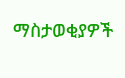ማስታወቂያዎች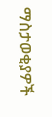ማስታወቂያዎች